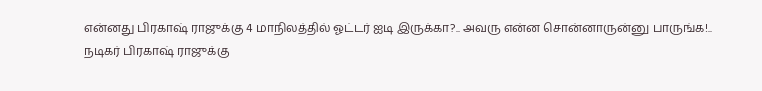என்னது பிரகாஷ் ராஜுக்கு 4 மாநிலத்தில் ஓட்டர் ஐடி இருக்கா?.. அவரு என்ன சொன்னாருன்னு பாருங்க!..
நடிகர் பிரகாஷ் ராஜுக்கு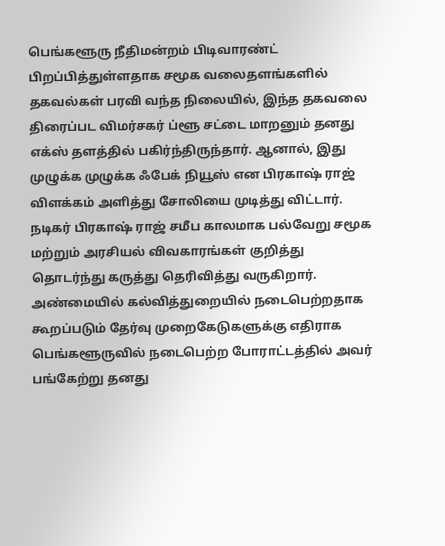பெங்களூரு நீதிமன்றம் பிடிவாரண்ட் பிறப்பித்துள்ளதாக சமூக வலைதளங்களில் தகவல்கள் பரவி வந்த நிலையில், இந்த தகவலை திரைப்பட விமர்சகர் ப்ளூ சட்டை மாறனும் தனது எக்ஸ் தளத்தில் பகிர்ந்திருந்தார். ஆனால், இது முழுக்க முழுக்க ஃபேக் நியூஸ் என பிரகாஷ் ராஜ் விளக்கம் அளித்து சோலியை முடித்து விட்டார்.
நடிகர் பிரகாஷ் ராஜ் சமீப காலமாக பல்வேறு சமூக மற்றும் அரசியல் விவகாரங்கள் குறித்து தொடர்ந்து கருத்து தெரிவித்து வருகிறார். அண்மையில் கல்வித்துறையில் நடைபெற்றதாக கூறப்படும் தேர்வு முறைகேடுகளுக்கு எதிராக பெங்களூருவில் நடைபெற்ற போராட்டத்தில் அவர் பங்கேற்று தனது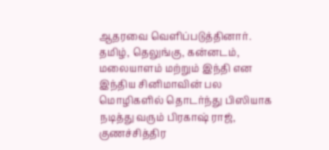ஆதரவை வெளிப்படுத்தினார்.
தமிழ், தெலுங்கு, கன்னடம், மலையாளம் மற்றும் இந்தி என இந்திய சினிமாவின் பல மொழிகளில் தொடர்ந்து பிஸியாக நடித்து வரும் பிரகாஷ் ராஜ், குணச்சித்திர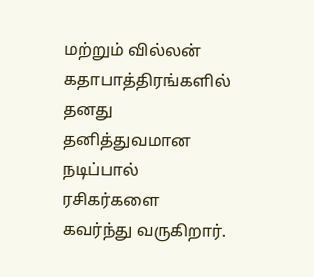மற்றும் வில்லன் கதாபாத்திரங்களில் தனது தனித்துவமான நடிப்பால் ரசிகர்களை கவர்ந்து வருகிறார்.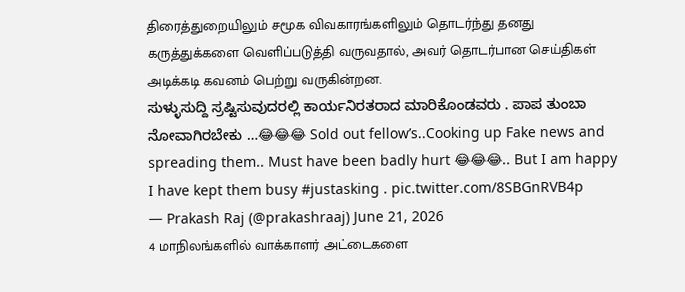திரைத்துறையிலும் சமூக விவகாரங்களிலும் தொடர்ந்து தனது கருத்துக்களை வெளிப்படுத்தி வருவதால், அவர் தொடர்பான செய்திகள் அடிக்கடி கவனம் பெற்று வருகின்றன.
ಸುಳ್ಳುಸುದ್ದಿ ಸ್ರಷ್ಟಿಸುವುದರಲ್ಲಿ ಕಾರ್ಯನಿರತರಾದ ಮಾರಿಕೊಂಡವರು . ಪಾಪ ತುಂಬಾ ನೋವಾಗಿರಬೇಕು …😂😂😂 Sold out fellow’s..Cooking up Fake news and spreading them.. Must have been badly hurt 😂😂😂.. But I am happy I have kept them busy #justasking . pic.twitter.com/8SBGnRVB4p
— Prakash Raj (@prakashraaj) June 21, 2026
4 மாநிலங்களில் வாக்காளர் அட்டைகளை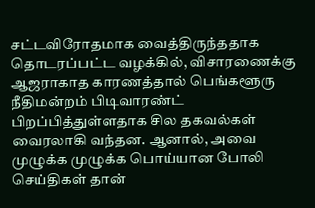சட்டவிரோதமாக வைத்திருந்ததாக தொடரப்பட்ட வழக்கில், விசாரணைக்கு ஆஜராகாத காரணத்தால் பெங்களூரு நீதிமன்றம் பிடிவாரண்ட் பிறப்பித்துள்ளதாக சில தகவல்கள் வைரலாகி வந்தன. ஆனால், அவை முழுக்க முழுக்க பொய்யான போலி செய்திகள் தான்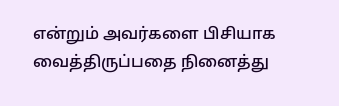என்றும் அவர்களை பிசியாக வைத்திருப்பதை நினைத்து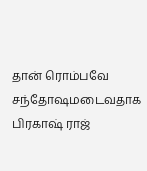தான் ரொம்பவே சந்தோஷமடைவதாக பிரகாஷ் ராஜ்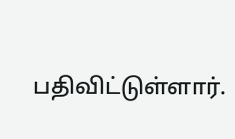பதிவிட்டுள்ளார்.